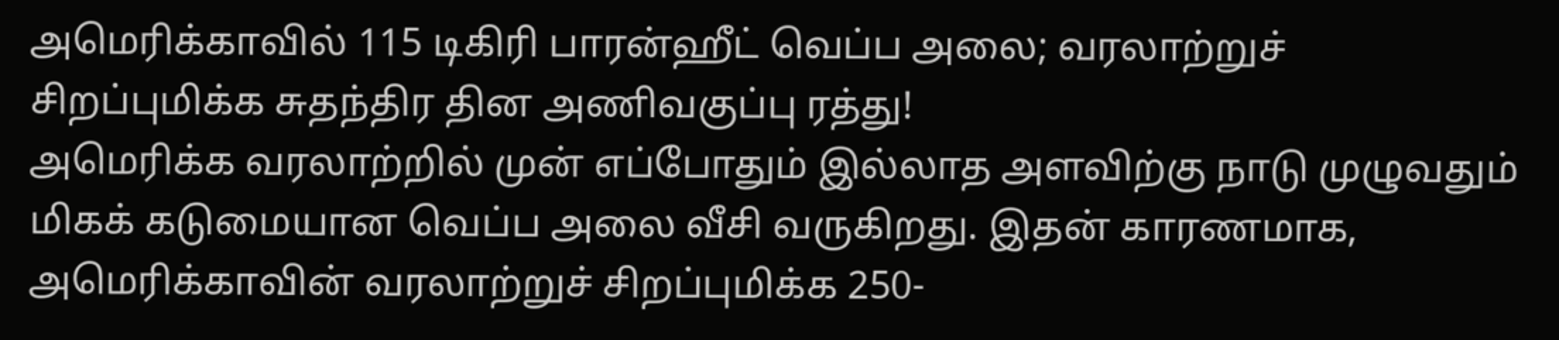அமெரிக்காவில் 115 டிகிரி பாரன்ஹீட் வெப்ப அலை; வரலாற்றுச் சிறப்புமிக்க சுதந்திர தின அணிவகுப்பு ரத்து!
அமெரிக்க வரலாற்றில் முன் எப்போதும் இல்லாத அளவிற்கு நாடு முழுவதும் மிகக் கடுமையான வெப்ப அலை வீசி வருகிறது. இதன் காரணமாக, அமெரிக்காவின் வரலாற்றுச் சிறப்புமிக்க 250-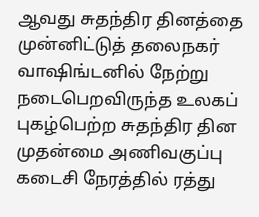ஆவது சுதந்திர தினத்தை முன்னிட்டுத் தலைநகர் வாஷிங்டனில் நேற்று நடைபெறவிருந்த உலகப் புகழ்பெற்ற சுதந்திர தின முதன்மை அணிவகுப்பு கடைசி நேரத்தில் ரத்து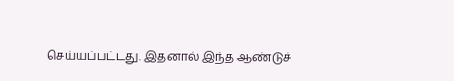செய்யப்பட்டது. இதனால் இந்த ஆண்டுச்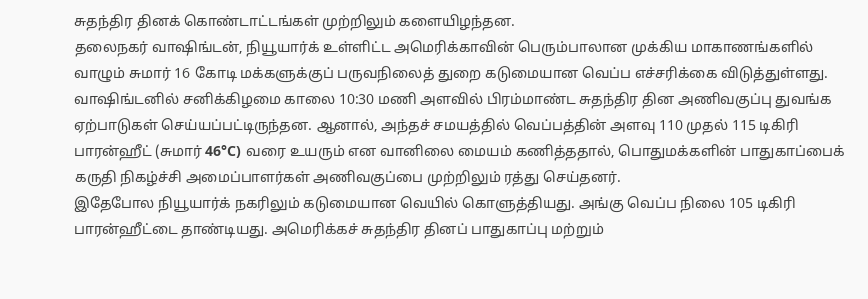சுதந்திர தினக் கொண்டாட்டங்கள் முற்றிலும் களையிழந்தன.
தலைநகர் வாஷிங்டன், நியூயார்க் உள்ளிட்ட அமெரிக்காவின் பெரும்பாலான முக்கிய மாகாணங்களில் வாழும் சுமார் 16 கோடி மக்களுக்குப் பருவநிலைத் துறை கடுமையான வெப்ப எச்சரிக்கை விடுத்துள்ளது. வாஷிங்டனில் சனிக்கிழமை காலை 10:30 மணி அளவில் பிரம்மாண்ட சுதந்திர தின அணிவகுப்பு துவங்க ஏற்பாடுகள் செய்யப்பட்டிருந்தன. ஆனால், அந்தச் சமயத்தில் வெப்பத்தின் அளவு 110 முதல் 115 டிகிரி பாரன்ஹீட் (சுமார் 46°C) வரை உயரும் என வானிலை மையம் கணித்ததால், பொதுமக்களின் பாதுகாப்பைக் கருதி நிகழ்ச்சி அமைப்பாளர்கள் அணிவகுப்பை முற்றிலும் ரத்து செய்தனர்.
இதேபோல நியூயார்க் நகரிலும் கடுமையான வெயில் கொளுத்தியது. அங்கு வெப்ப நிலை 105 டிகிரி பாரன்ஹீட்டை தாண்டியது. அமெரிக்கச் சுதந்திர தினப் பாதுகாப்பு மற்றும்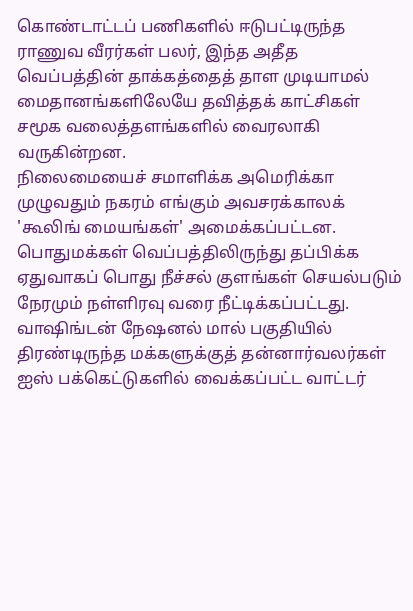கொண்டாட்டப் பணிகளில் ஈடுபட்டிருந்த ராணுவ வீரர்கள் பலர், இந்த அதீத வெப்பத்தின் தாக்கத்தைத் தாள முடியாமல் மைதானங்களிலேயே தவித்தக் காட்சிகள் சமூக வலைத்தளங்களில் வைரலாகி வருகின்றன.
நிலைமையைச் சமாளிக்க அமெரிக்கா முழுவதும் நகரம் எங்கும் அவசரக்காலக் 'கூலிங் மையங்கள்' அமைக்கப்பட்டன. பொதுமக்கள் வெப்பத்திலிருந்து தப்பிக்க ஏதுவாகப் பொது நீச்சல் குளங்கள் செயல்படும் நேரமும் நள்ளிரவு வரை நீட்டிக்கப்பட்டது.
வாஷிங்டன் நேஷனல் மால் பகுதியில் திரண்டிருந்த மக்களுக்குத் தன்னார்வலர்கள் ஐஸ் பக்கெட்டுகளில் வைக்கப்பட்ட வாட்டர்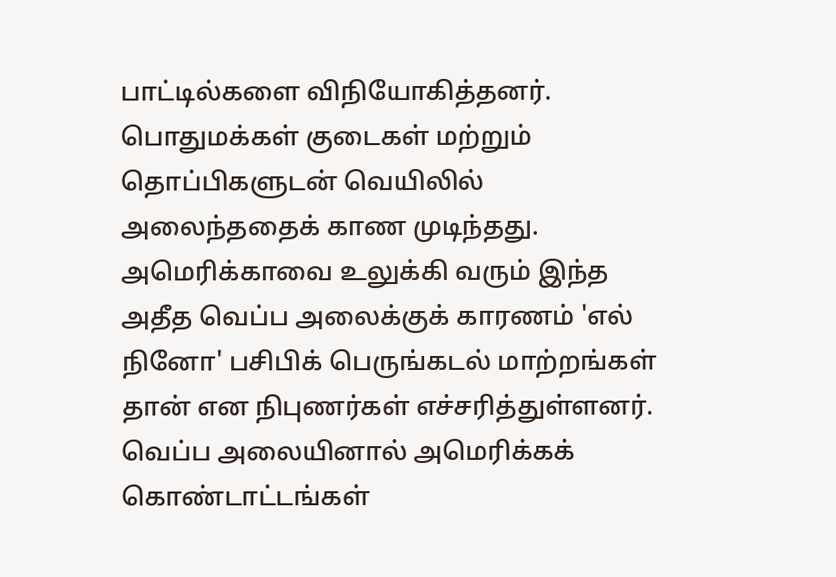பாட்டில்களை விநியோகித்தனர். பொதுமக்கள் குடைகள் மற்றும் தொப்பிகளுடன் வெயிலில் அலைந்ததைக் காண முடிந்தது. அமெரிக்காவை உலுக்கி வரும் இந்த அதீத வெப்ப அலைக்குக் காரணம் 'எல் நினோ' பசிபிக் பெருங்கடல் மாற்றங்கள் தான் என நிபுணர்கள் எச்சரித்துள்ளனர்.
வெப்ப அலையினால் அமெரிக்கக் கொண்டாட்டங்கள்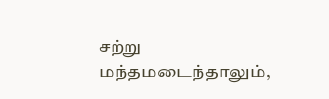சற்று மந்தமடைந்தாலும்,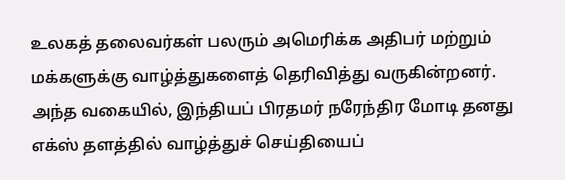உலகத் தலைவர்கள் பலரும் அமெரிக்க அதிபர் மற்றும் மக்களுக்கு வாழ்த்துகளைத் தெரிவித்து வருகின்றனர். அந்த வகையில், இந்தியப் பிரதமர் நரேந்திர மோடி தனது எக்ஸ் தளத்தில் வாழ்த்துச் செய்தியைப்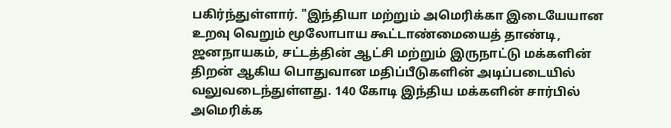பகிர்ந்துள்ளார். "இந்தியா மற்றும் அமெரிக்கா இடையேயான உறவு வெறும் மூலோபாய கூட்டாண்மையைத் தாண்டி, ஜனநாயகம், சட்டத்தின் ஆட்சி மற்றும் இருநாட்டு மக்களின் திறன் ஆகிய பொதுவான மதிப்பீடுகளின் அடிப்படையில் வலுவடைந்துள்ளது. 140 கோடி இந்திய மக்களின் சார்பில் அமெரிக்க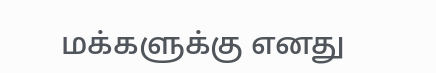மக்களுக்கு எனது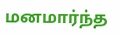மனமார்ந்த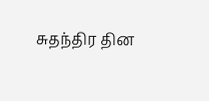சுதந்திர தின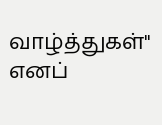வாழ்த்துகள்" எனப்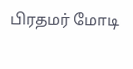பிரதமர் மோடி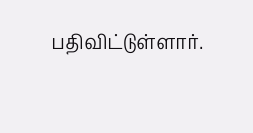பதிவிட்டுள்ளார்.